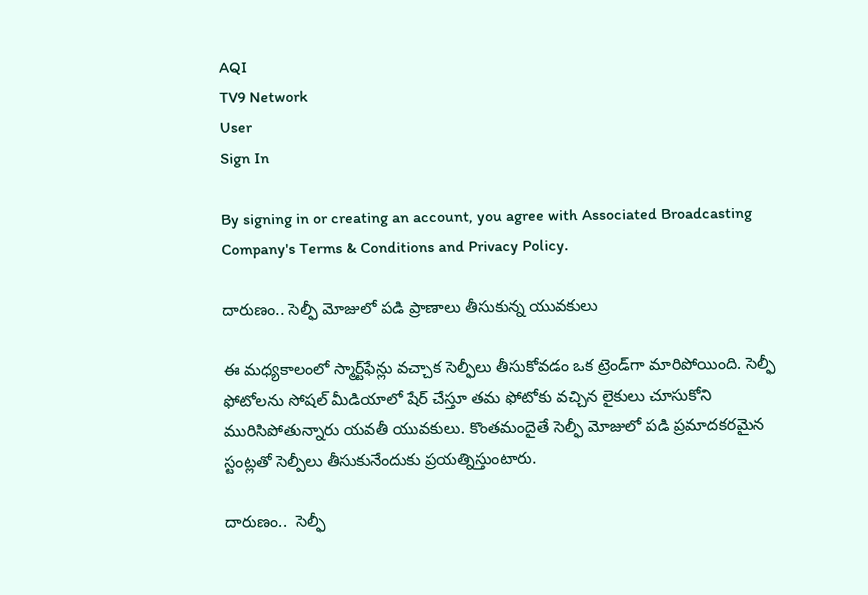AQI
TV9 Network
User
Sign In

By signing in or creating an account, you agree with Associated Broadcasting Company's Terms & Conditions and Privacy Policy.

దారుణం.. సెల్ఫీ మోజులో పడి ప్రాణాలు తీసుకున్న యువకులు

ఈ మధ్యకాలంలో స్మార్ట్‌ఫేన్లు వచ్చాక సెల్ఫీలు తీసుకోవడం ఒక ట్రెండ్‌గా మారిపోయింది. సెల్ఫీ ఫోటోలను సోషల్ మీడియాలో షేర్ చేస్తూ తమ ఫోటోకు వచ్చిన లైకులు చూసుకోని మురిసిపోతున్నారు యవతీ యువకులు. కొంతమందైతే సెల్ఫీ మోజులో పడి ప్రమాదకరమైన స్టంట్లతో సెల్పీలు తీసుకునేందుకు ప్రయత్నిస్తుంటారు.

దారుణం..  సెల్ఫీ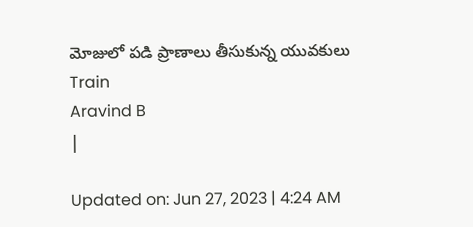మోజులో పడి ప్రాణాలు తీసుకున్న యువకులు
Train
Aravind B
|

Updated on: Jun 27, 2023 | 4:24 AM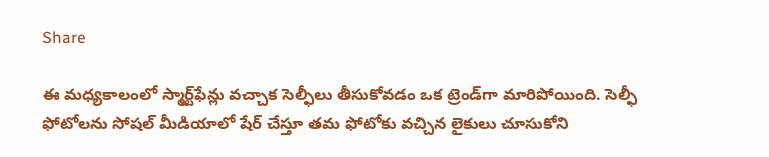Share

ఈ మధ్యకాలంలో స్మార్ట్‌ఫేన్లు వచ్చాక సెల్ఫీలు తీసుకోవడం ఒక ట్రెండ్‌గా మారిపోయింది. సెల్ఫీ ఫోటోలను సోషల్ మీడియాలో షేర్ చేస్తూ తమ ఫోటోకు వచ్చిన లైకులు చూసుకోని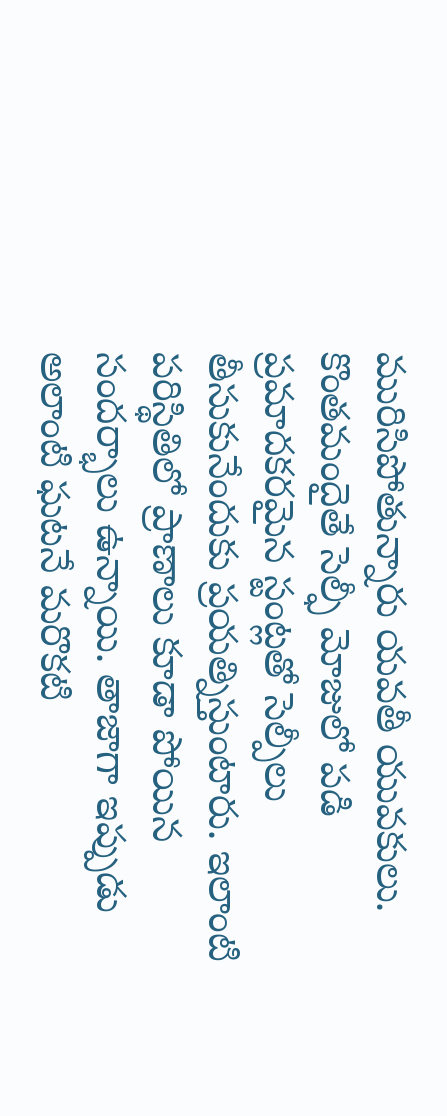మురిసిపోతున్నారు యవతీ యువకులు. కొంతమందైతే సెల్ఫీ మోజులో పడి ప్రమాదకరమైన స్టంట్లతో సెల్పీలు తీసుకునేందుకు ప్రయత్నిస్తుంటారు. ఇలాంటి పరిస్థితిలో ప్రాణాలు కూడా పోయిన సందర్భాలు ఉన్నాయి. తాజాగా ఇప్పుడు అలాంటి ఘటనే మరొకటి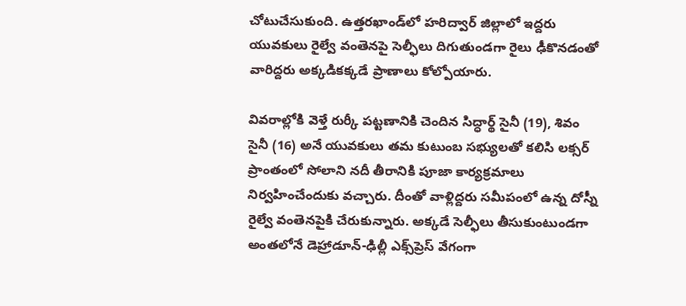చోటుచేసుకుంది. ఉత్తరఖాండ్‌లో హరిద్వార్ జిల్లాలో ఇద్దరు యువకులు రైల్వే వంతెనపై సెల్ఫీలు దిగుతుండగా రైలు ఢీకొనడంతో వారిద్దరు అక్కడికక్కడే ప్రాణాలు కోల్పోయారు.

వివరాల్లోకి వెళ్తే రుర్కీ పట్టణానికి చెందిన సిద్ధార్థ్‌ సైనీ (19), శివం సైనీ (16) అనే యువకులు తమ కుటుంబ సభ్యులతో కలిసి లక్సర్ ప్రాంతంలో సోలాని నదీ తీరానికి పూజా కార్యక్రమాలు నిర్వహించేందుకు వచ్చారు. దీంతో వాళ్లిద్దరు సమీపంలో ఉన్న దోస్నీ రైల్వే వంతెనపైకి చేరుకున్నారు. అక్కడే సెల్ఫీలు తీసుకుంటుండగా అంతలోనే డెహ్రాడూన్-ఢిల్లీ ఎక్స్‌ప్రెస్ వేగంగా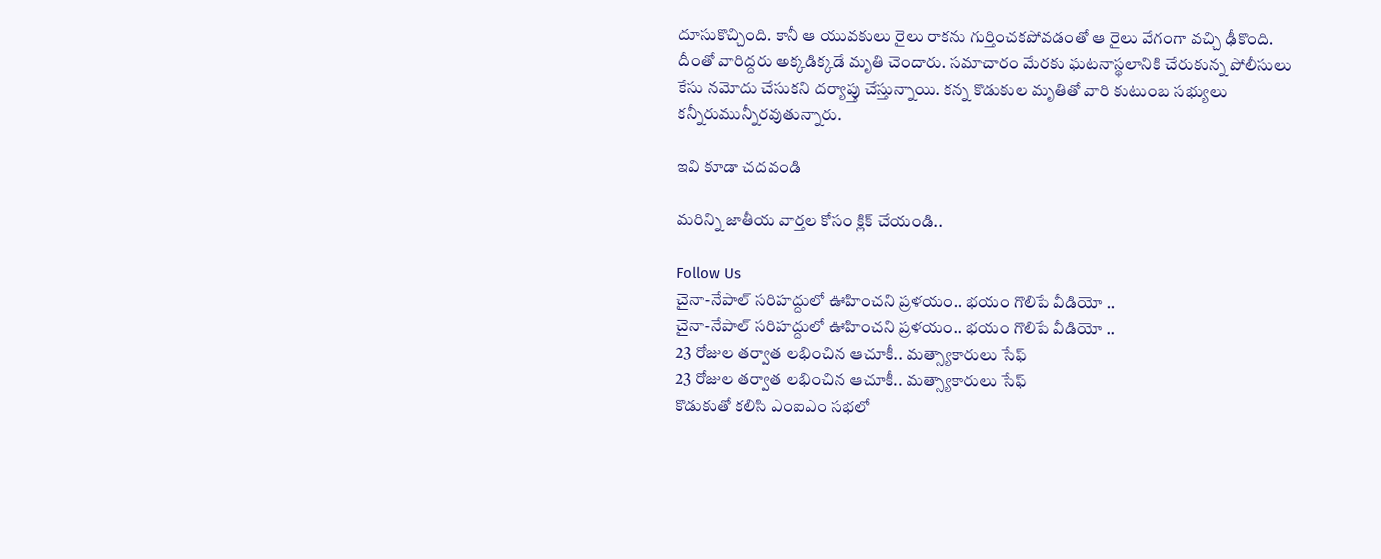దూసుకొచ్చింది. కానీ ఆ యువకులు రైలు రాకను గుర్తించకపోవడంతో ఆ రైలు వేగంగా వచ్చి ఢీకొంది. దీంతో వారిద్దరు అక్కడిక్కడే మృతి చెందారు. సమాచారం మేరకు ఘటనాస్థలానికి చేరుకున్న పోలీసులు కేసు నమోదు చేసుకని దర్యాప్తు చేస్తున్నాయి. కన్న కొడుకుల మృతితో వారి కుటుంబ సభ్యులు కన్నీరుమున్నీరవుతున్నారు.

ఇవి కూడా చదవండి

మరిన్ని జాతీయ వార్తల కోసం క్లిక్ చేయండి..

Follow Us
చైనా-నేపాల్ సరిహద్దులో ఊహించని ప్రళయం.. భయం గొలిపే వీడియో ..
చైనా-నేపాల్ సరిహద్దులో ఊహించని ప్రళయం.. భయం గొలిపే వీడియో ..
23 రోజుల తర్వాత లభించిన ఆచూకీ.. మత్స్యాకారులు సేఫ్
23 రోజుల తర్వాత లభించిన ఆచూకీ.. మత్స్యాకారులు సేఫ్
కొడుకుతో కలిసి ఎంఐఎం సభలో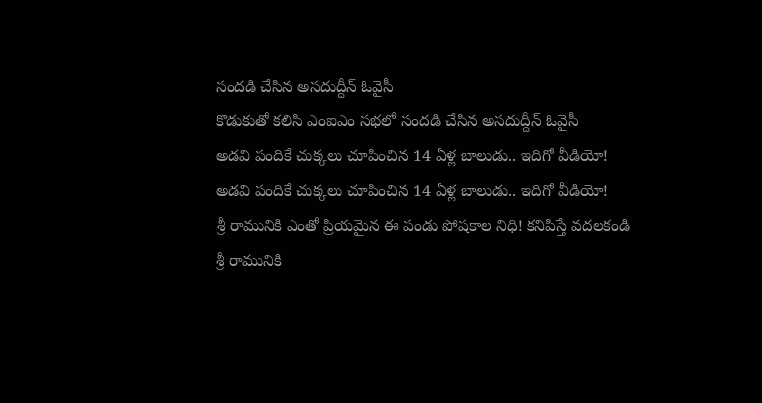సందడి చేసిన అసదుద్దీన్ ఓవైసీ
కొడుకుతో కలిసి ఎంఐఎం సభలో సందడి చేసిన అసదుద్దీన్ ఓవైసీ
అడవి పందికే చుక్కలు చూపించిన 14 ఏళ్ల బాలుడు.. ఇదిగో వీడియో!
అడవి పందికే చుక్కలు చూపించిన 14 ఏళ్ల బాలుడు.. ఇదిగో వీడియో!
శ్రీ రామునికి ఎంతో ప్రియమైన ఈ పండు పోషకాల నిధి! కనిపిస్తే వదలకండి
శ్రీ రామునికి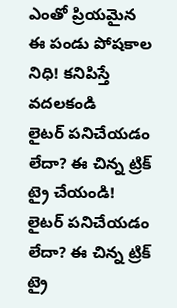ఎంతో ప్రియమైన ఈ పండు పోషకాల నిధి! కనిపిస్తే వదలకండి
లైటర్ పనిచేయడం లేదా? ఈ చిన్న ట్రిక్ ట్రై చేయండి!
లైటర్ పనిచేయడం లేదా? ఈ చిన్న ట్రిక్ ట్రై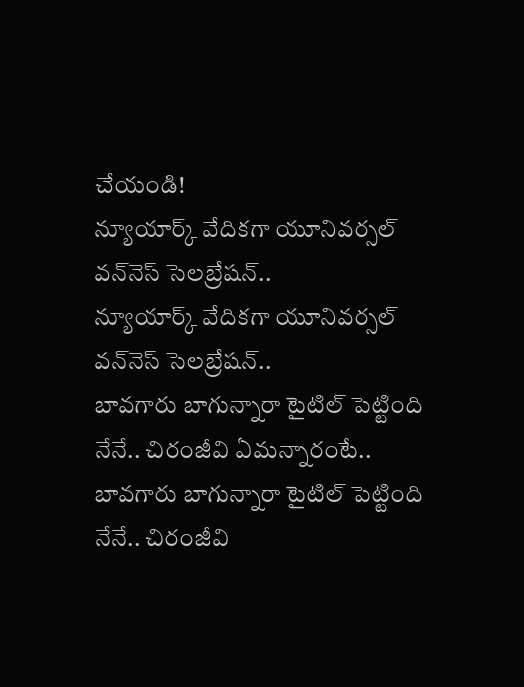చేయండి!
న్యూయార్క్‌ వేదికగా యూనివర్సల్ వన్‌నెస్ సెలబ్రేషన్..
న్యూయార్క్‌ వేదికగా యూనివర్సల్ వన్‌నెస్ సెలబ్రేషన్..
బావగారు బాగున్నారా టైటిల్ పెట్టింది నేనే.. చిరంజీవి ఏమన్నారంటే..
బావగారు బాగున్నారా టైటిల్ పెట్టింది నేనే.. చిరంజీవి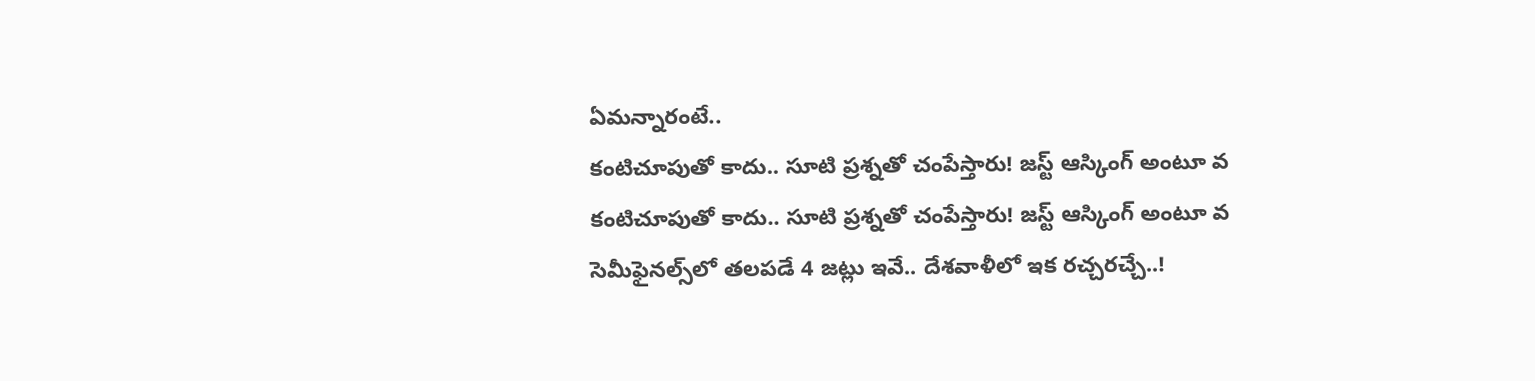ఏమన్నారంటే..
కంటిచూపుతో కాదు.. సూటి ప్రశ్నతో చంపేస్తారు! జస్ట్ ఆస్కింగ్ అంటూ వ
కంటిచూపుతో కాదు.. సూటి ప్రశ్నతో చంపేస్తారు! జస్ట్ ఆస్కింగ్ అంటూ వ
సెమీఫైనల్స్‌లో తలపడే 4 జట్లు ఇవే.. దేశవాళీలో ఇక రచ్చరచ్చే..!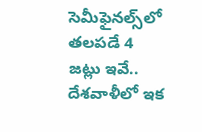సెమీఫైనల్స్‌లో తలపడే 4 జట్లు ఇవే.. దేశవాళీలో ఇక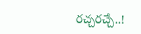రచ్చరచ్చే..!